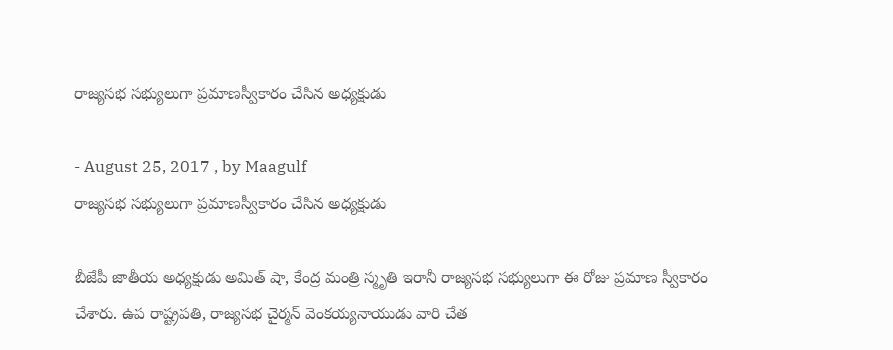రాజ్యసభ సభ్యులుగా ప్రమాణస్వీకారం చేసిన అధ్యక్షుడు

- August 25, 2017 , by Maagulf
రాజ్యసభ సభ్యులుగా ప్రమాణస్వీకారం చేసిన అధ్యక్షుడు

బీజేపీ జాతీయ అధ్యక్షుడు అమిత్ షా, కేంద్ర మంత్రి స్మృతి ఇరానీ రాజ్యసభ సభ్యులుగా ఈ రోజు ప్రమాణ స్వీకారం చేశారు. ఉప రాష్ట్రపతి, రాజ్యసభ చైర్మన్ వెంకయ్యనాయుడు వారి చేత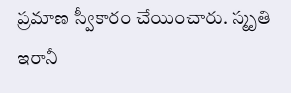ప్రమాణ స్వీకారం చేయించారు. స్మృతి ఇరానీ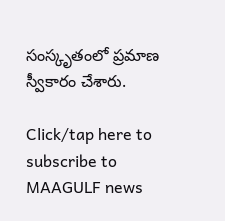సంస్కృతంలో ప్రమాణ స్వీకారం చేశారు.

Click/tap here to subscribe to MAAGULF news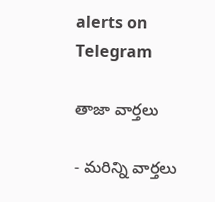alerts on Telegram

తాజా వార్తలు

- మరిన్ని వార్తలు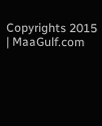Copyrights 2015 | MaaGulf.com